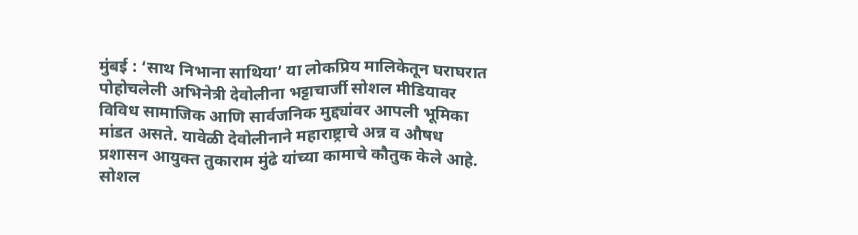मुंबई : ‘साथ निभाना साथिया’ या लोकप्रिय मालिकेतून घराघरात पोहोचलेली अभिनेत्री देवोलीना भट्टाचार्जी सोशल मीडियावर विविध सामाजिक आणि सार्वजनिक मुद्द्यांवर आपली भूमिका मांडत असते. यावेळी देवोलीनाने महाराष्ट्राचे अन्न व औषध प्रशासन आयुक्त तुकाराम मुंढे यांच्या कामाचे कौतुक केले आहे. सोशल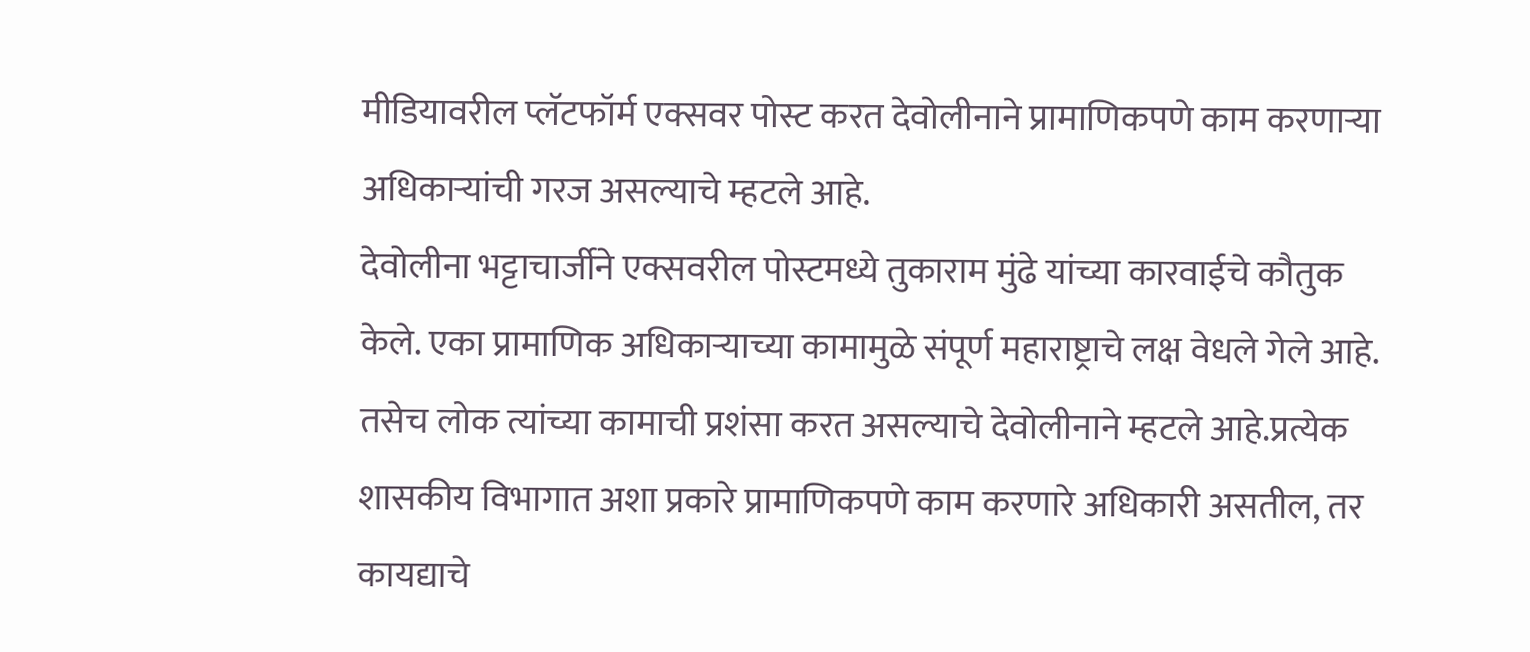मीडियावरील प्लॅटफॉर्म एक्सवर पोस्ट करत देवोलीनाने प्रामाणिकपणे काम करणाऱ्या अधिकाऱ्यांची गरज असल्याचे म्हटले आहे.
देवोलीना भट्टाचार्जीने एक्सवरील पोस्टमध्ये तुकाराम मुंढे यांच्या कारवाईचे कौतुक केले. एका प्रामाणिक अधिकाऱ्याच्या कामामुळे संपूर्ण महाराष्ट्राचे लक्ष वेधले गेले आहे. तसेच लोक त्यांच्या कामाची प्रशंसा करत असल्याचे देवोलीनाने म्हटले आहे.प्रत्येक शासकीय विभागात अशा प्रकारे प्रामाणिकपणे काम करणारे अधिकारी असतील, तर कायद्याचे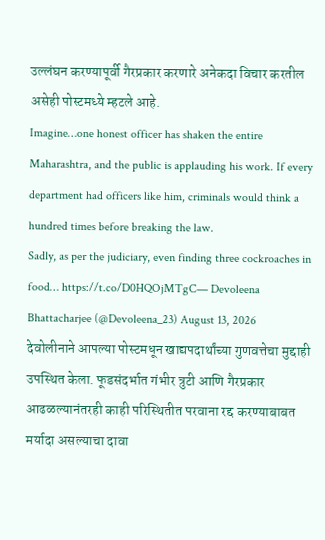उल्लंघन करण्यापूर्वी गैरप्रकार करणारे अनेकदा विचार करतील असेही पोस्टमध्ये म्हटले आहे.
Imagine…one honest officer has shaken the entire Maharashtra, and the public is applauding his work. If every department had officers like him, criminals would think a hundred times before breaking the law.
Sadly, as per the judiciary, even finding three cockroaches in food… https://t.co/D0HQOjMTgC— Devoleena Bhattacharjee (@Devoleena_23) August 13, 2026
देवोलीनाने आपल्या पोस्टमधून खाद्यपदार्थांच्या गुणवत्तेचा मुद्दाही उपस्थित केला. फूडसंदर्भात गंभीर त्रुटी आणि गैरप्रकार आढळल्यानंतरही काही परिस्थितीत परवाना रद्द करण्याबाबत मर्यादा असल्याचा दावा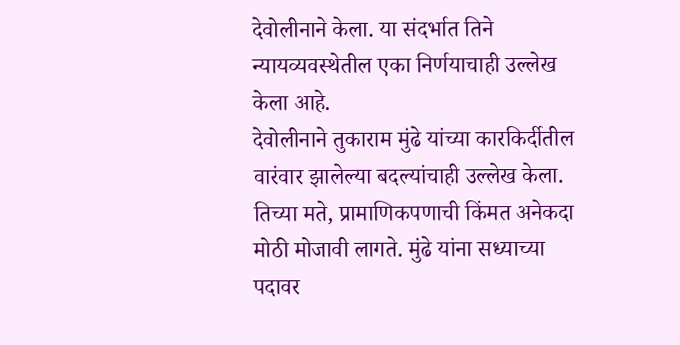देवोलीनाने केला. या संदर्भात तिने न्यायव्यवस्थेतील एका निर्णयाचाही उल्लेख केला आहे.
देवोलीनाने तुकाराम मुंढे यांच्या कारकिर्दीतील वारंवार झालेल्या बदल्यांचाही उल्लेख केला. तिच्या मते, प्रामाणिकपणाची किंमत अनेकदा मोठी मोजावी लागते. मुंढे यांना सध्याच्या पदावर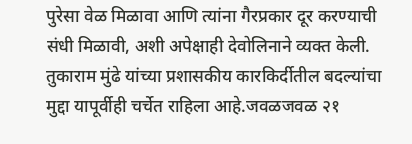पुरेसा वेळ मिळावा आणि त्यांना गैरप्रकार दूर करण्याची संधी मिळावी, अशी अपेक्षाही देवोलिनाने व्यक्त केली.
तुकाराम मुंढे यांच्या प्रशासकीय कारकिर्दीतील बदल्यांचा मुद्दा यापूर्वीही चर्चेत राहिला आहे.जवळजवळ २१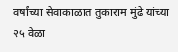वर्षांच्या सेवाकाळात तुकाराम मुंढे यांच्या २५ वेळा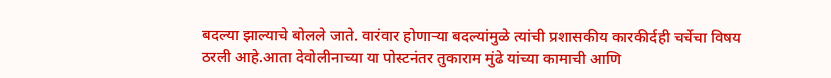बदल्या झाल्याचे बोलले जाते. वारंवार होणाऱ्या बदल्यांमुळे त्यांची प्रशासकीय कारकीर्दही चर्चेचा विषय ठरली आहे.आता देवोलीनाच्या या पोस्टनंतर तुकाराम मुंढे यांच्या कामाची आणि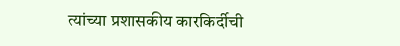त्यांच्या प्रशासकीय कारकिर्दीची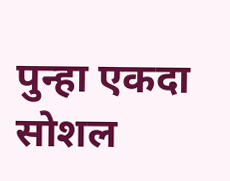पुन्हा एकदा सोशल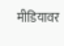मीडियावर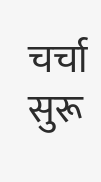चर्चा सुरू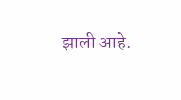झाली आहे.